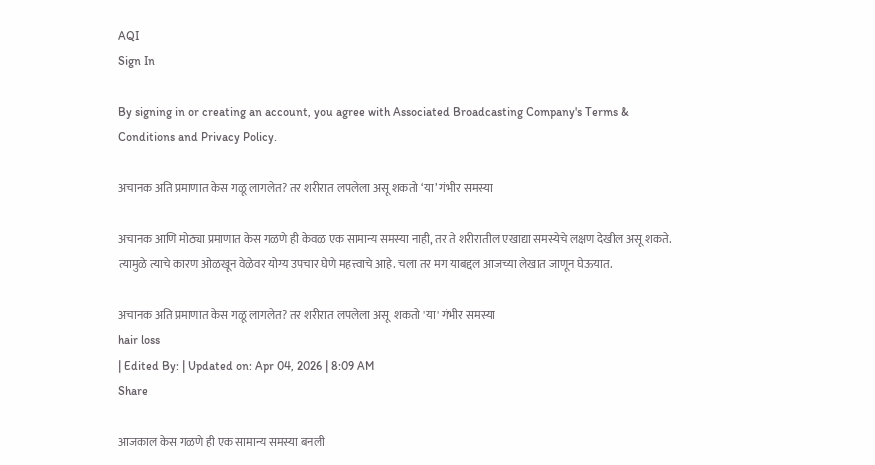AQI
Sign In

By signing in or creating an account, you agree with Associated Broadcasting Company's Terms & Conditions and Privacy Policy.

अचानक अति प्रमाणात केस गळू लागलेत? तर शरीरात लपलेला असू शकतो ‘या’ गंभीर समस्या

अचानक आणि मोठ्या प्रमाणात केस गळणे ही केवळ एक सामान्य समस्या नाही, तर ते शरीरातील एखाद्या समस्येचे लक्षण देखील असू शकते. त्यामुळे त्याचे कारण ओळखून वेळेवर योग्य उपचार घेणे महत्त्वाचे आहे. चला तर मग याबद्दल आजच्या लेखात जाणून घेऊयात.

अचानक अति प्रमाणात केस गळू लागलेत? तर शरीरात लपलेला असू  शकतो 'या' गंभीर समस्या
hair loss
| Edited By: | Updated on: Apr 04, 2026 | 8:09 AM
Share

आजकाल केस गळणे ही एक सामान्य समस्या बनली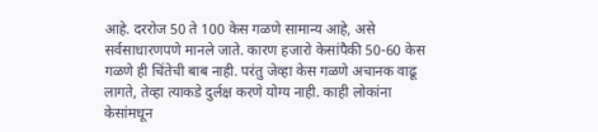आहे. दररोज 50 ते 100 केस गळणे सामान्य आहे, असे सर्वसाधारणपणे मानले जाते. कारण हजारो केसांपैकी 50-60 केस गळणे ही चिंतेची बाब नाही. परंतु जेव्हा केस गळणे अचानक वाढू लागते, तेव्हा त्याकडे दुर्लक्ष करणे योग्य नाही. काही लोकांना केसांमधून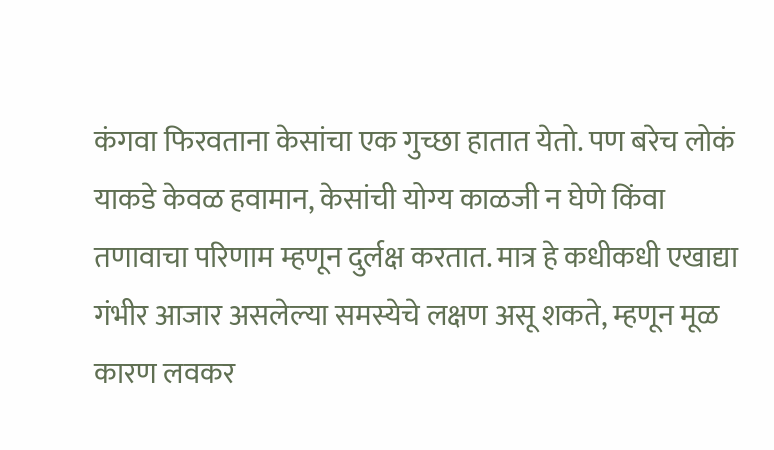कंगवा फिरवताना केसांचा एक गुच्छा हातात येतो. पण बरेच लोकं याकडे केवळ हवामान, केसांची योग्य काळजी न घेणे किंवा तणावाचा परिणाम म्हणून दुर्लक्ष करतात. मात्र हे कधीकधी एखाद्या गंभीर आजार असलेल्या समस्येचे लक्षण असू शकते, म्हणून मूळ कारण लवकर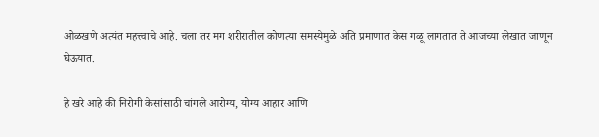ओळखणे अत्यंत महत्त्वाचे आहे. चला तर मग शरीरातील कोणत्या समस्येमुळे अति प्रमाणात केस गळू लागतात ते आजच्या लेखात जाणून घेऊयात.

हे खरे आहे की निरोगी केसांसाठी चांगले आरोग्य, योग्य आहार आणि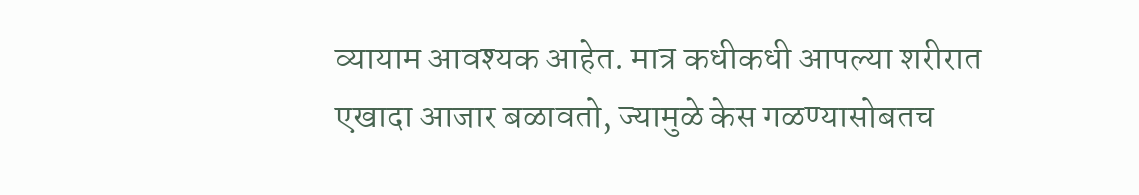व्यायाम आवश्यक आहेत. मात्र कधीकधी आपल्या शरीरात एखादा आजार बळावतो, ज्यामुळे केस गळण्यासोबतच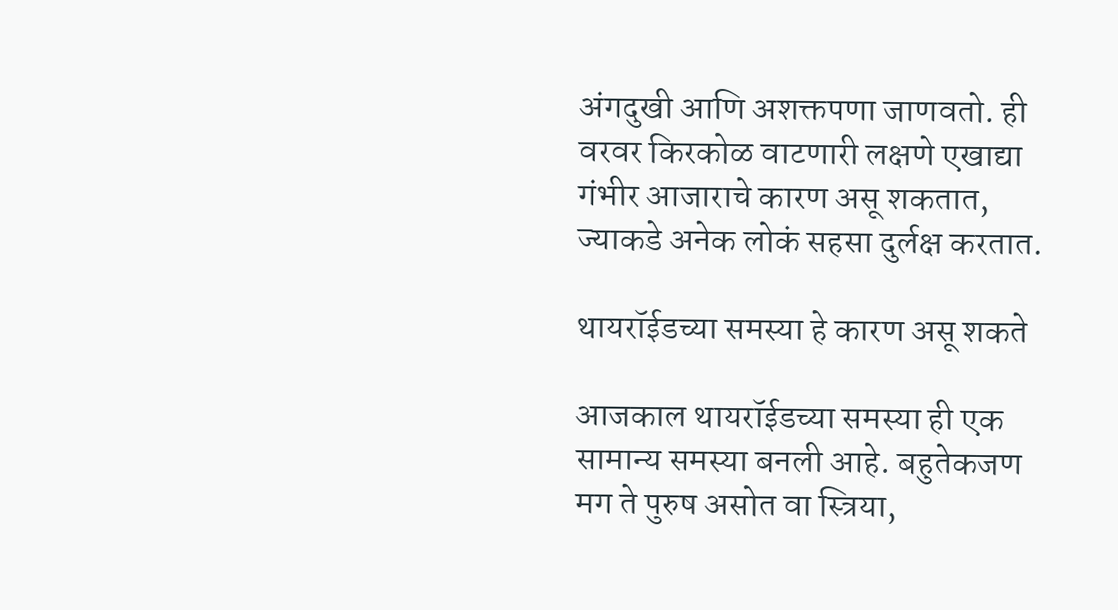अंगदुखी आणि अशक्तपणा जाणवतो. ही वरवर किरकोळ वाटणारी लक्षणे एखाद्या गंभीर आजाराचे कारण असू शकतात, ज्याकडे अनेक लोकं सहसा दुर्लक्ष करतात.

थायरॉईडच्या समस्या हे कारण असू शकते

आजकाल थायरॉईडच्या समस्या ही एक सामान्य समस्या बनली आहे. बहुतेकजण मग ते पुरुष असोत वा स्त्रिया,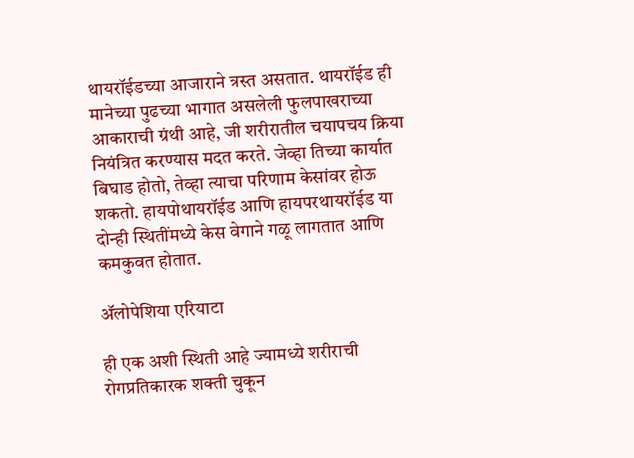थायरॉईडच्या आजाराने त्रस्त असतात. थायरॉईड ही मानेच्या पुढच्या भागात असलेली फुलपाखराच्या आकाराची ग्रंथी आहे, जी शरीरातील चयापचय क्रिया नियंत्रित करण्यास मदत करते. जेव्हा तिच्या कार्यात बिघाड होतो, तेव्हा त्याचा परिणाम केसांवर होऊ शकतो. हायपोथायरॉईड आणि हायपरथायरॉईड या दोन्ही स्थितींमध्ये केस वेगाने गळू लागतात आणि कमकुवत होतात.

ॲलोपेशिया एरियाटा

ही एक अशी स्थिती आहे ज्यामध्ये शरीराची रोगप्रतिकारक शक्ती चुकून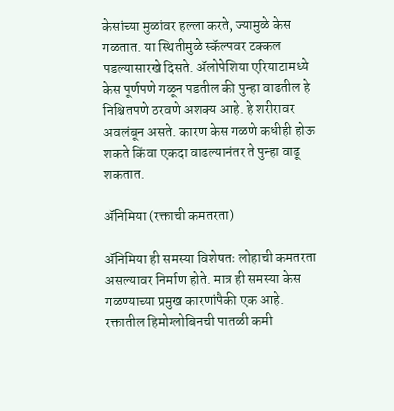केसांच्या मुळांवर हल्ला करते, ज्यामुळे केस गळतात. या स्थितीमुळे स्कॅल्पवर टक्कल पडल्यासारखे दिसते. ॲलोपेशिया एरियाटामध्ये केस पूर्णपणे गळून पडतील की पुन्हा वाढतील हे निश्चितपणे ठरवणे अशक्य आहे. हे शरीरावर अवलंबून असते. कारण केस गळणे कधीही होऊ शकते किंवा एकदा वाढल्यानंतर ते पुन्हा वाढू शकतात.

ॲनिमिया (रक्ताची कमतरता)

ॲनिमिया ही समस्या विशेषतः लोहाची कमतरता असल्यावर निर्माण होते. मात्र ही समस्या केस गळण्याच्या प्रमुख कारणांपैकी एक आहे. रक्तातील हिमोग्लोबिनची पातळी कमी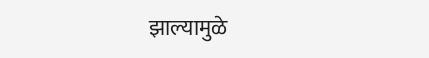झाल्यामुळे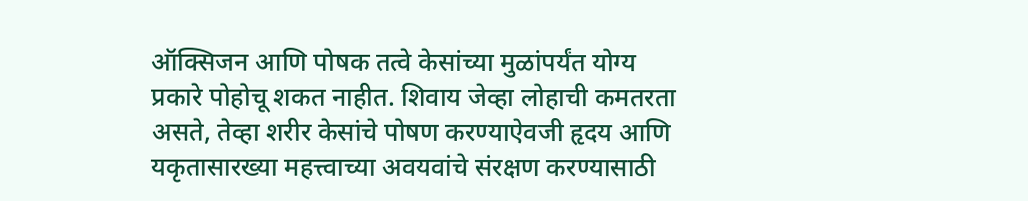ऑक्सिजन आणि पोषक तत्वे केसांच्या मुळांपर्यंत योग्य प्रकारे पोहोचू शकत नाहीत. शिवाय जेव्हा लोहाची कमतरता असते, तेव्हा शरीर केसांचे पोषण करण्याऐवजी हृदय आणि यकृतासारख्या महत्त्वाच्या अवयवांचे संरक्षण करण्यासाठी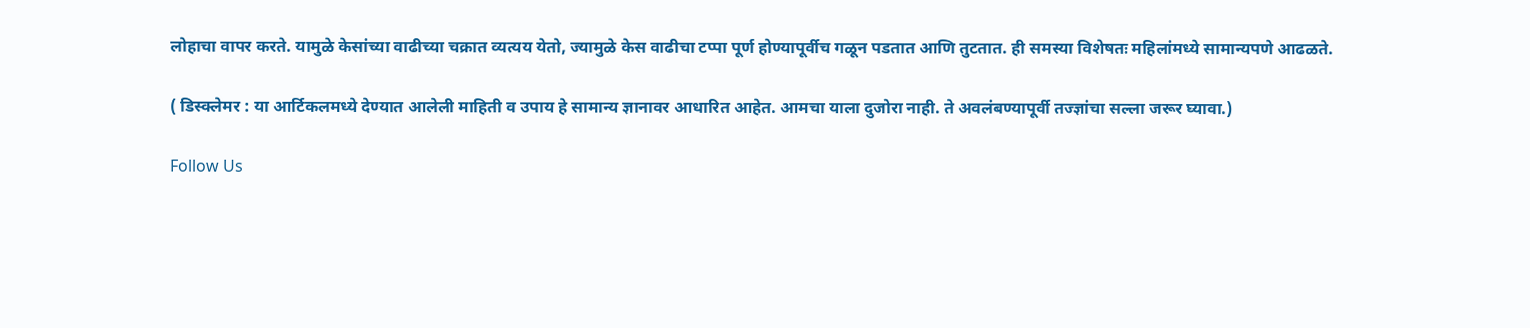लोहाचा वापर करते. यामुळे केसांच्या वाढीच्या चक्रात व्यत्यय येतो, ज्यामुळे केस वाढीचा टप्पा पूर्ण होण्यापूर्वीच गळून पडतात आणि तुटतात. ही समस्या विशेषतः महिलांमध्ये सामान्यपणे आढळते.

( डिस्क्लेमर : या आर्टिकलमध्ये देण्यात आलेली माहिती व उपाय हे सामान्य ज्ञानावर आधारित आहेत. आमचा याला दुजोरा नाही. ते अवलंबण्यापूर्वी तज्ज्ञांचा सल्ला जरूर घ्यावा.)

Follow Us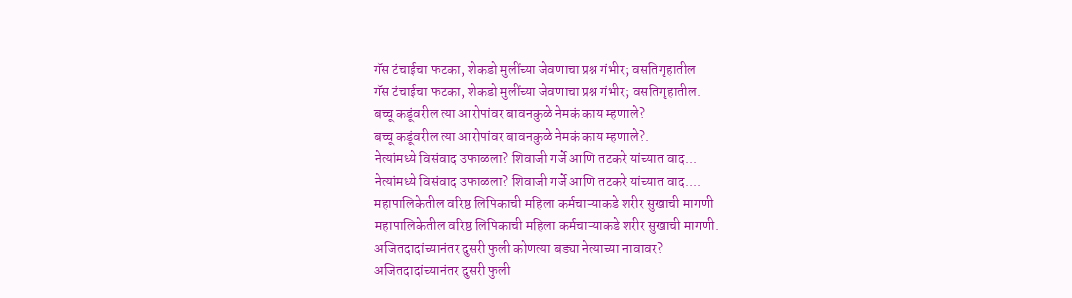गॅस टंचाईचा फटका, शेकडो मुलींच्या जेवणाचा प्रश्न गंभीर; वसतिगृहातील
गॅस टंचाईचा फटका, शेकडो मुलींच्या जेवणाचा प्रश्न गंभीर; वसतिगृहातील.
बच्चू कडूंवरील त्या आरोपांवर बावनकुळे नेमकं काय म्हणाले?
बच्चू कडूंवरील त्या आरोपांवर बावनकुळे नेमकं काय म्हणाले?.
नेत्यांमध्ये विसंवाद उफाळला? शिवाजी गर्जे आणि तटकरे यांच्यात वाद...
नेत्यांमध्ये विसंवाद उफाळला? शिवाजी गर्जे आणि तटकरे यांच्यात वाद....
महापालिकेतील वरिष्ठ लिपिकाची महिला कर्मचाऱ्याकडे शरीर सुखाची मागणी
महापालिकेतील वरिष्ठ लिपिकाची महिला कर्मचाऱ्याकडे शरीर सुखाची मागणी.
अजितदादांच्यानंतर दुसरी फुली कोणत्या बड्या नेत्याच्या नावावर?
अजितदादांच्यानंतर दुसरी फुली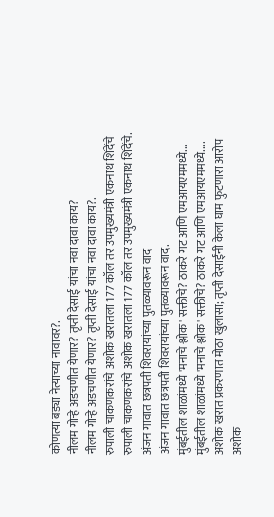कोणत्या बड्या नेत्याच्या नावावर?.
नीलम गोऱ्हे अडचणीत येणार? तृप्ती देसाई यांचा नवा दावा काय?
नीलम गोऱ्हे अडचणीत येणार? तृप्ती देसाई यांचा नवा दावा काय?.
रुपाली चाकणकरांचे अशोक खरातला 177 कॉल तर उपमुख्यमंत्री एकनाथ शिंदेंचे
रुपाली चाकणकरांचे अशोक खरातला 177 कॉल तर उपमुख्यमंत्री एकनाथ शिंदेंचे.
अंजन गावात छत्रपती शिवरायांच्या पुतळ्यावरून वाद
अंजन गावात छत्रपती शिवरायांच्या पुतळ्यावरून वाद.
मुंबईतील शाळांमध्ये 'मनाचे श्लोक' सक्तीचे? ठाकरे गट आणि एमआयएममध्ये...
मुंबईतील शाळांमध्ये 'मनाचे श्लोक' सक्तीचे? ठाकरे गट आणि एमआयएममध्ये....
अशोक खरात प्रकरणात मोठा खुलासा; तृप्ती देसाईंनी केला घाम फुटणारा आरोप
अशोक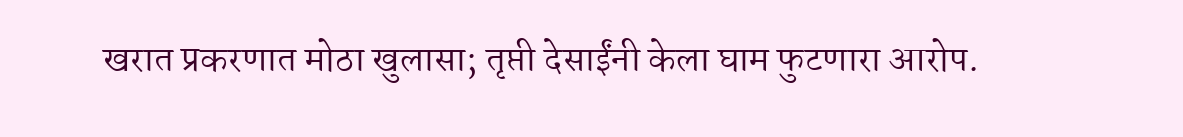खरात प्रकरणात मोठा खुलासा; तृप्ती देसाईंनी केला घाम फुटणारा आरोप.